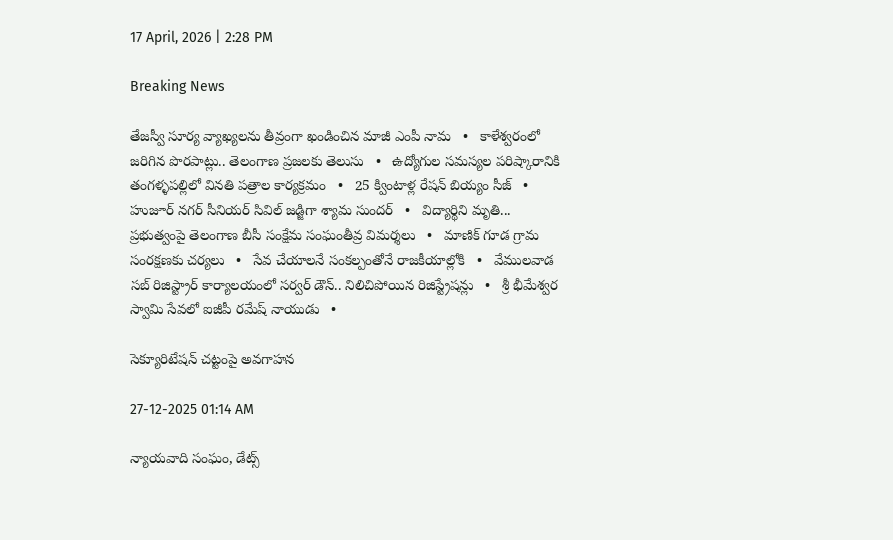17 April, 2026 | 2:28 PM

Breaking News

తేజస్వీ సూర్య వ్యాఖ్యలను తీవ్రంగా ఖండించిన మాజీ ఎంపీ నామ   •   కాళేశ్వరంలో జరిగిన పొరపాట్లు.. తెలంగాణ ప్రజలకు తెలుసు   •   ఉద్యోగుల సమస్యల పరిష్కారానికి తంగళ్ళపల్లిలో వినతి పత్రాల కార్యక్రమం   •   25 క్వింటాళ్ల రేషన్ బియ్యం సీజ్   •   హుజూర్ నగర్ సీనియర్ సివిల్ జడ్జిగా శ్యామ సుందర్   •   విద్యార్థిని మృతి... ప్రభుత్వంపై తెలంగాణ బీసీ సంక్షేమ సంఘంతీవ్ర విమర్శలు   •   మాణిక్ గూడ గ్రామ సంరక్షణకు చర్యలు   •   సేవ చేయాలనే సంకల్పంతోనే రాజకీయాల్లోకి   •   వేములవాడ సబ్ రిజిస్ట్రార్ కార్యాలయంలో సర్వర్ డౌన్.. నిలిచిపోయిన రిజిస్ట్రేషన్లు   •   శ్రీ భీమేశ్వర స్వామి సేవలో ఐజీపీ రమేష్ నాయుడు   •

సెక్యూరిటేషన్ చట్టంపై అవగాహన

27-12-2025 01:14 AM

న్యాయవాది సంఘం, డేట్స్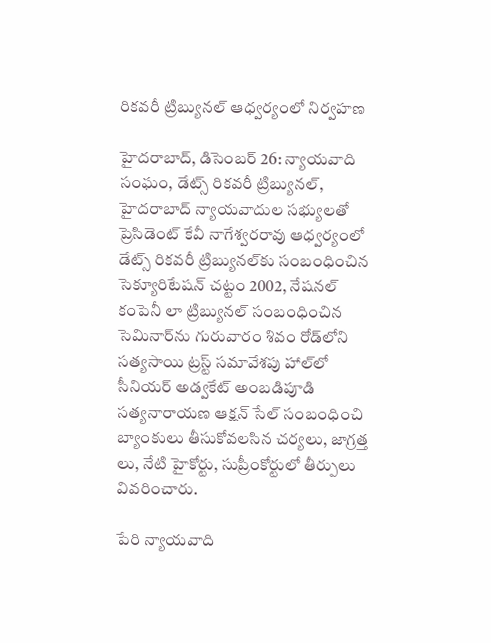రికవరీ ట్రిబ్యునల్ ఆధ్వర్యంలో నిర్వహణ

హైదరాబాద్, డిసెంబర్ 26: న్యాయవాది సంఘం, డేట్స్ రికవరీ ట్రిబ్యునల్, హైదరాబాద్ న్యాయవాదుల సభ్యులతో ప్రెసిడెంట్ కేవీ నాగేశ్వరరావు ఆధ్వర్యంలో డేట్స్ రికవరీ ట్రిబ్యునల్‌కు సంబంధించిన సెక్యూరిటేషన్ చట్టం 2002, నేషనల్ కంపెనీ లా ట్రిబ్యునల్ సంబంధించిన సెమినార్‌ను గురువారం శివం రోడ్‌లోని సత్యసాయి ట్రస్ట్ సమావేశపు హాల్‌లో సీనియర్ అడ్వకేట్ అంబడిపూడి సత్యనారాయణ ఆక్షన్ సేల్ సంబంధించి బ్యాంకులు తీసుకోవలసిన చర్యలు, జాగ్రత్త లు, నేటి హైకోర్టు, సుప్రీంకోర్టులో తీర్పులు వివరించారు.

పేరి న్యాయవాది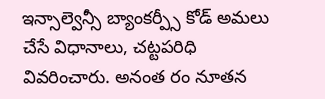ఇన్సాల్వెన్సీ బ్యాంకర్ప్సీ కోడ్ అమలు చేసే విధానాలు, చట్టపరిధి వివరించారు. అనంత రం నూతన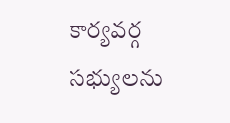కార్యవర్గ సభ్యులను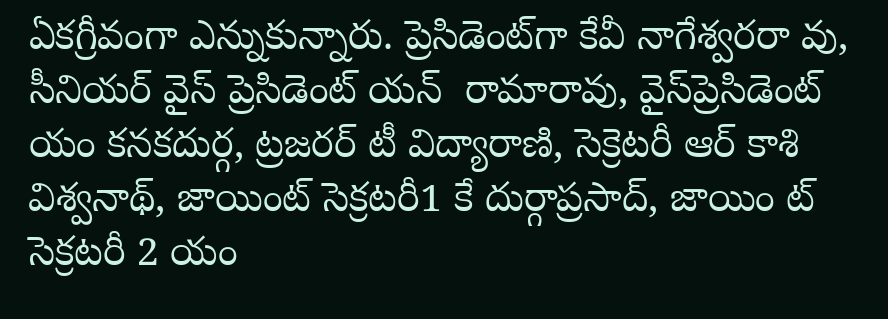ఏకగ్రీవంగా ఎన్నుకున్నారు. ప్రెసిడెంట్‌గా కేవీ నాగేశ్వరరా వు, సీనియర్ వైస్ ప్రెసిడెంట్ యన్  రామారావు, వైస్‌ప్రెసిడెంట్ యం కనకదుర్గ, ట్రజరర్ టీ విద్యారాణి, సెక్రెటరీ ఆర్ కాశి విశ్వనాథ్, జాయింట్ సెక్రటరీ1 కే దుర్గాప్రసాద్, జాయిం ట్ సెక్రటరీ 2 యం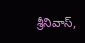శ్రీనివాస్,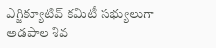ఎగ్జిక్యూటివ్ కమిటీ సభ్యులుగా అడపాల శివ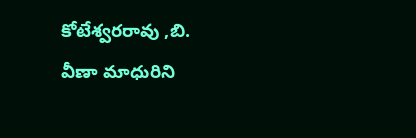కోటేశ్వరరావు ,బి. వీణా మాధురిని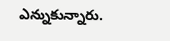ఎన్నుకున్నారు.